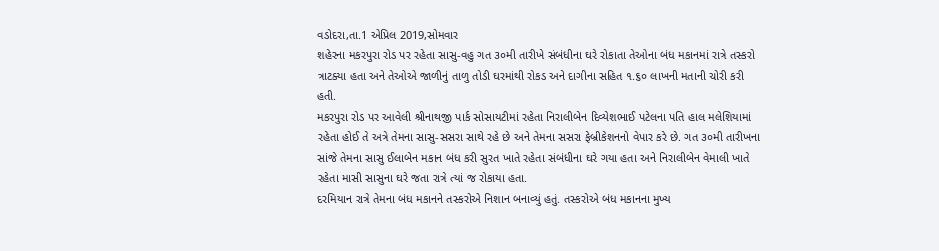વડોદરા,તા.1 એપ્રિલ 2019,સોમવાર
શહેરના મકરપુરા રોડ પર રહેતા સાસુ-વહુ ગત ૩૦મી તારીખે સંબંધીના ઘરે રોકાતા તેઓના બંધ મકાનમાં રાત્રે તસ્કરો ત્રાટક્યા હતા અને તેઓએ જાળીનું તાળુ તોડી ઘરમાંથી રોકડ અને દાગીના સહિત ૧.૬૦ લાખની મતાની ચોરી કરી હતી.
મકરપુરા રોડ પર આવેલી શ્રીનાથજી પાર્ક સોસાયટીમાં રહેતા નિરાલીબેન દિવ્યેશભાઈ પટેલના પતિ હાલ મલેશિયામાં રહેતા હોઈ તે અત્રે તેમના સાસુ-સસરા સાથે રહે છે અને તેમના સસરા ફેબ્રીકેશનનો વેપાર કરે છે. ગત ૩૦મી તારીખના સાંજે તેમના સાસુ ઈલાબેન મકાન બંધ કરી સુરત ખાતે રહેતા સંબંધીના ઘરે ગયા હતા અને નિરાલીબેન વેમાલી ખાતે રહેતા માસી સાસુના ઘરે જતા રાત્રે ત્યાં જ રોકાયા હતા.
દરમિયાન રાત્રે તેમના બંધ મકાનને તસ્કરોએ નિશાન બનાવ્યું હતું. તસ્કરોએ બંધ મકાનના મુખ્ય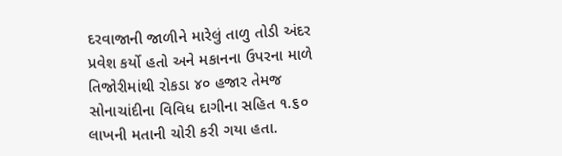દરવાજાની જાળીને મારેલું તાળુ તોડી અંદર પ્રવેશ કર્યો હતો અને મકાનના ઉપરના માળે તિજોરીમાંથી રોકડા ૪૦ હજાર તેમજ સોનાચાંદીના વિવિધ દાગીના સહિત ૧.૬૦ લાખની મતાની ચોરી કરી ગયા હતા.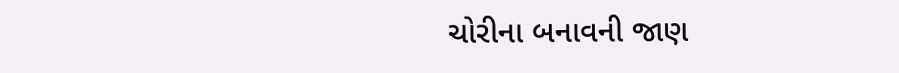ચોરીના બનાવની જાણ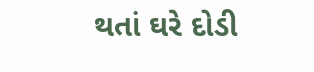થતાં ઘરે દોડી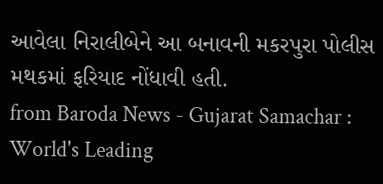આવેલા નિરાલીબેને આ બનાવની મકરપુરા પોલીસ મથકમાં ફરિયાદ નોંધાવી હતી.
from Baroda News - Gujarat Samachar : World's Leading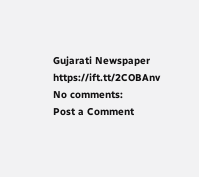Gujarati Newspaper https://ift.tt/2COBAnv
No comments:
Post a Comment